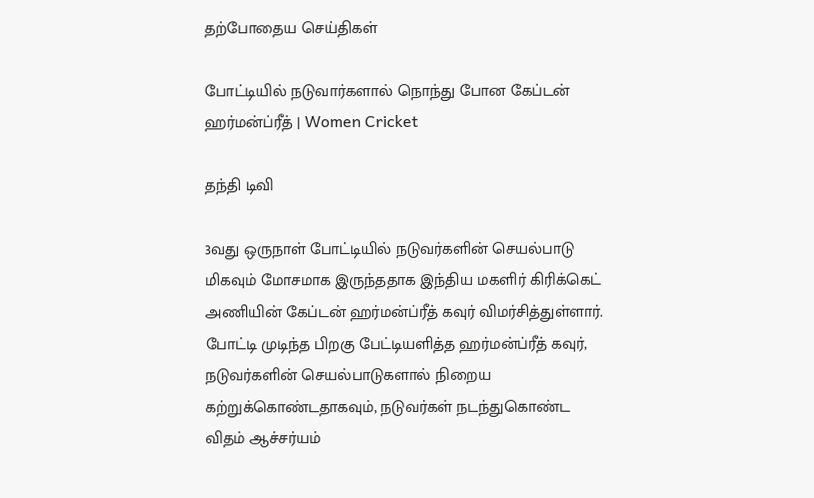தற்போதைய செய்திகள்

போட்டியில் நடுவார்களால் நொந்து போன கேப்டன் ஹர்மன்ப்ரீத் | Women Cricket

தந்தி டிவி

3வது ஒருநாள் போட்டியில் நடுவர்களின் செயல்பாடு மிகவும் மோசமாக இருந்ததாக இந்திய மகளிர் கிரிக்கெட் அணியின் கேப்டன் ஹர்மன்ப்ரீத் கவுர் விமர்சித்துள்ளார். போட்டி முடிந்த பிறகு பேட்டியளித்த ஹர்மன்ப்ரீத் கவுர், நடுவர்களின் செயல்பாடுகளால் நிறைய கற்றுக்கொண்டதாகவும், நடுவர்கள் நடந்துகொண்ட விதம் ஆச்சர்யம்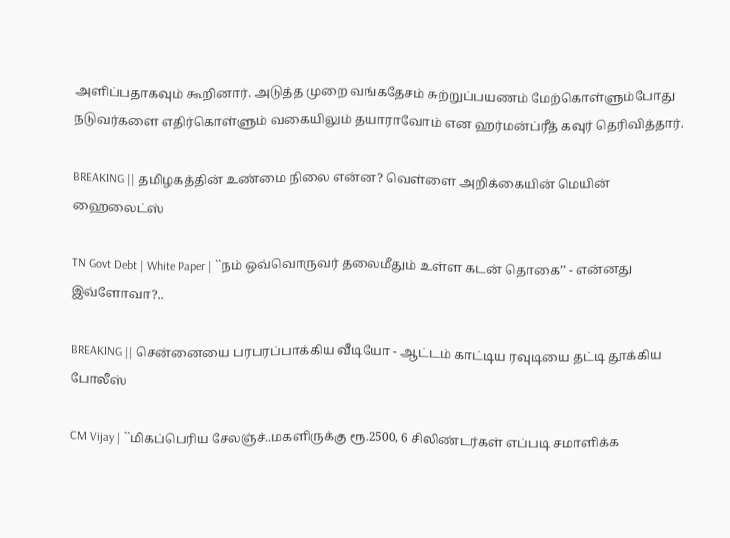அளிப்பதாகவும் கூறினார். அடுத்த முறை வங்கதேசம் சுற்றுப்பயணம் மேற்கொள்ளும்போது நடுவர்களை எதிர்கொள்ளும் வகையிலும் தயாராவோம் என ஹர்மன்ப்ரீத் கவுர் தெரிவித்தார்.

BREAKING || தமிழகத்தின் உண்மை நிலை என்ன? வெள்ளை அறிக்கையின் மெயின் ஹைலைட்ஸ்

TN Govt Debt | White Paper | ``நம் ஒவ்வொருவர் தலைமீதும் உள்ள கடன் தொகை’’ - என்னது இவ்ளோவா?..

BREAKING || சென்னையை பரபரப்பாக்கிய வீடியோ - ஆட்டம் காட்டிய ரவுடியை தட்டி தூக்கிய போலீஸ்

CM Vijay | ``மிகப்பெரிய சேலஞ்ச்..மகளிருக்கு ரூ.2500, 6 சிலிண்டர்கள் எப்படி சமாளிக்க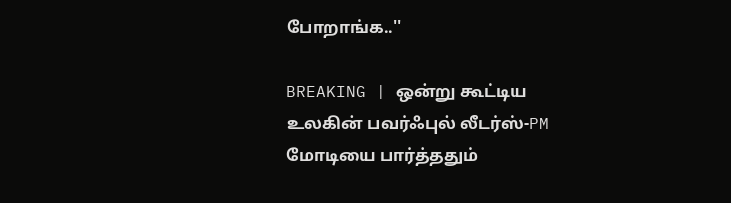போறாங்க..''

BREAKING | ஒன்று கூட்டிய உலகின் பவர்ஃபுல் லீடர்ஸ்-PM மோடியை பார்த்ததும்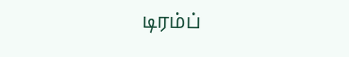டிரம்ப்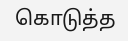கொடுத்த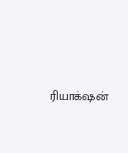ரியாக்‌ஷன்